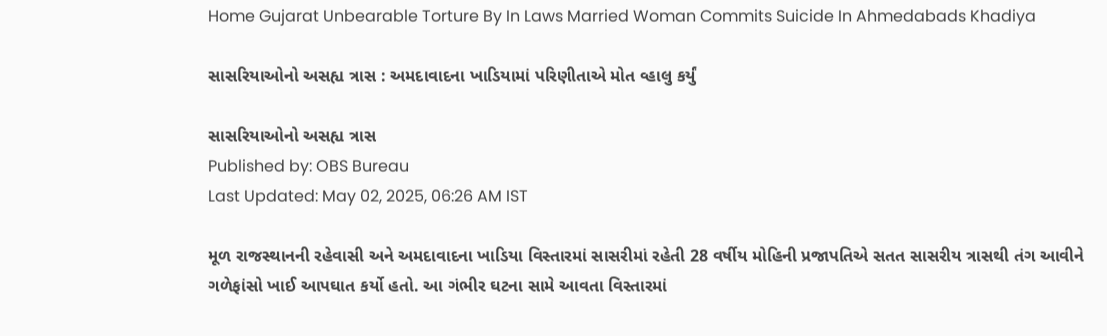Home Gujarat Unbearable Torture By In Laws Married Woman Commits Suicide In Ahmedabads Khadiya

સાસરિયાઓનો અસહ્ય ત્રાસ : અમદાવાદના ખાડિયામાં પરિણીતાએ મોત વ્હાલુ કર્યું

સાસરિયાઓનો અસહ્ય ત્રાસ
Published by: OBS Bureau
Last Updated: May 02, 2025, 06:26 AM IST

મૂળ રાજસ્થાનની રહેવાસી અને અમદાવાદના ખાડિયા વિસ્તારમાં સાસરીમાં રહેતી 28 વર્ષીય મોહિની પ્રજાપતિએ સતત સાસરીય ત્રાસથી તંગ આવીને ગળેફાંસો ખાઈ આપઘાત કર્યો હતો. આ ગંભીર ઘટના સામે આવતા વિસ્તારમાં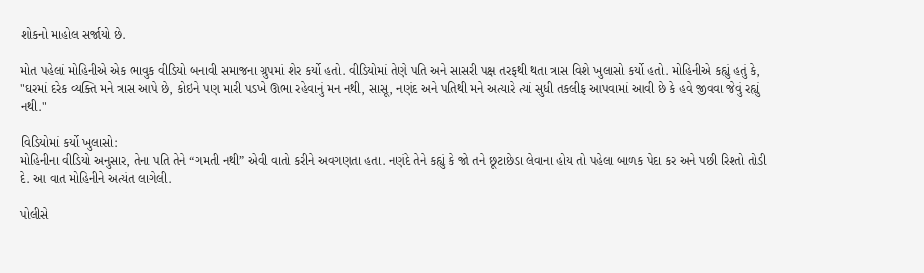શોકનો માહોલ સર્જાયો છે.

મોત પહેલાં મોહિનીએ એક ભાવુક વીડિયો બનાવી સમાજના ગ્રુપમાં શેર કર્યો હતો. વીડિયોમાં તેણે પતિ અને સાસરી પક્ષ તરફથી થતા ત્રાસ વિશે ખુલાસો કર્યો હતો. મોહિનીએ કહ્યું હતું કે, "ઘરમાં દરેક વ્યક્તિ મને ત્રાસ આપે છે, કોઇને પણ મારી પડખે ઊભા રહેવાનું મન નથી, સાસૂ, નણંદ અને પતિથી મને અત્યારે ત્યાં સુધી તકલીફ આપવામાં આવી છે કે હવે જીવવા જેવું રહ્યું નથી."

વિડિયોમાં કર્યો ખુલાસો:
મોહિનીના વીડિયો અનુસાર, તેના પતિ તેને “ગમતી નથી” એવી વાતો કરીને અવગણતા હતા. નણંદે તેને કહ્યું કે જો તને છૂટાછેડા લેવાના હોય તો પહેલા બાળક પેદા કર અને પછી રિશ્તો તોડી દે. આ વાત મોહિનીને અત્યંત લાગેલી.

પોલીસે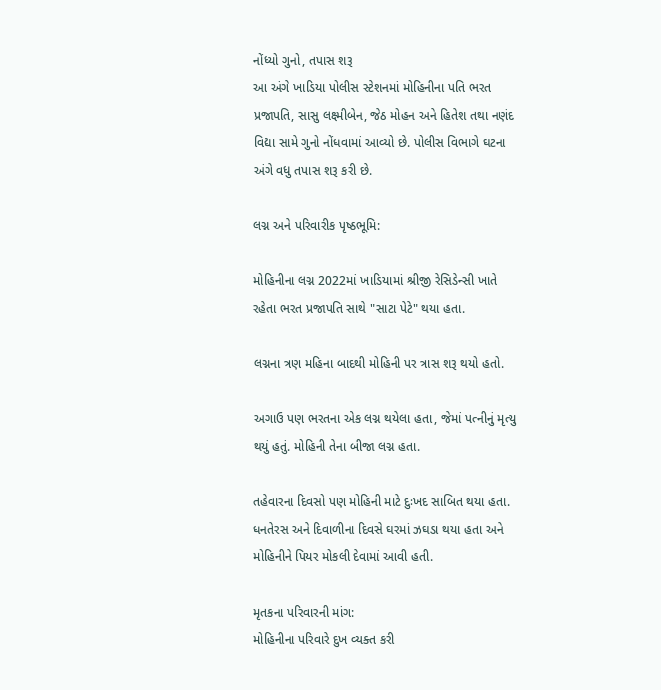નોંધ્યો ગુનો, તપાસ શરૂ
આ અંગે ખાડિયા પોલીસ સ્ટેશનમાં મોહિનીના પતિ ભરત પ્રજાપતિ, સાસુ લક્ષ્મીબેન, જેઠ મોહન અને હિતેશ તથા નણંદ વિદ્યા સામે ગુનો નોંધવામાં આવ્યો છે. પોલીસ વિભાગે ઘટના અંગે વધુ તપાસ શરૂ કરી છે.

લગ્ન અને પરિવારીક પૃષ્ઠભૂમિ:

મોહિનીના લગ્ન 2022માં ખાડિયામાં શ્રીજી રેસિડેન્સી ખાતે રહેતા ભરત પ્રજાપતિ સાથે "સાટા પેટે" થયા હતા.

લગ્નના ત્રણ મહિના બાદથી મોહિની પર ત્રાસ શરૂ થયો હતો.

અગાઉ પણ ભરતના એક લગ્ન થયેલા હતા, જેમાં પત્નીનું મૃત્યુ થયું હતું. મોહિની તેના બીજા લગ્ન હતા.

તહેવારના દિવસો પણ મોહિની માટે દુઃખદ સાબિત થયા હતા. ધનતેરસ અને દિવાળીના દિવસે ઘરમાં ઝઘડા થયા હતા અને મોહિનીને પિયર મોકલી દેવામાં આવી હતી.

મૃતકના પરિવારની માંગ:
મોહિનીના પરિવારે દુખ વ્યક્ત કરી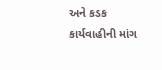અને કડક કાર્યવાહીની માંગ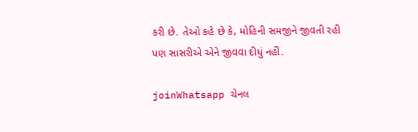કરી છે. તેઓ કહે છે કે, મોહિની સમજીને જીવતી રહી પણ સાસરીએ એને જીવવા દીધું નહીં.

joinWhatsapp ચેનલ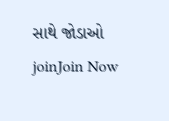સાથે જોડાઓ
joinJoin Now